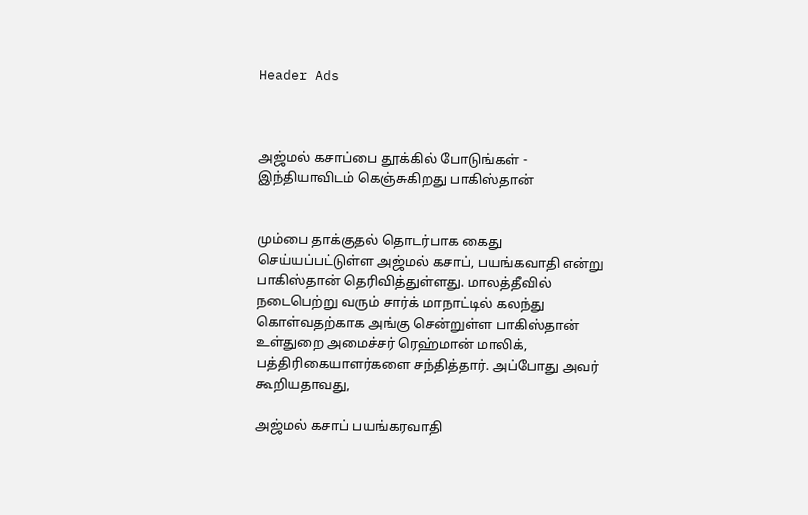Header Ads



அஜ்மல் கசாப்பை தூக்கில் போடுங்கள் - இந்தியாவிடம் கெஞ்சுகிறது பாகிஸ்தான்


மும்பை தாக்குதல் தொடர்பாக கைது செய்யப்பட்டுள்ள அஜ்மல் கசாப், பயங்கவாதி என்று பாகிஸ்தான் தெரிவித்துள்ளது. மாலத்தீவில் ந‌டைபெற்று வரும் சார்க் மாநாட்டில் கலந்து கொள்வதற்காக அங்கு சென்றுள்ள பாகிஸ்தான் உள்துறை அமைச்சர் ரெஹ்மான் மாலிக், பத்திரிகையாளர்களை சந்தித்தார். அப்போது அவர் கூறியதாவது,

அஜ்மல் கசாப் பயங்கரவாதி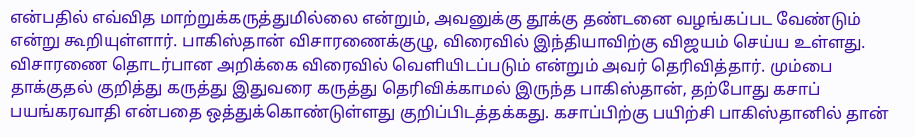என்பதில் எவ்வித மாற்றுக்கருத்துமில்லை என்றும், அவனுக்கு தூக்கு தண்டனை வழங்கப்பட வேண்டும் என்று கூறியுள்ளார். பாகிஸ்தான் விசாரணைக்குழு, விரைவில் இந்தியாவிற்கு விஜயம் செய்ய உள்ளது. விசாரணை தொடர்பான அறிக்கை விரைவில் வெளியிடப்படும் என்றும் அவர் தெரிவித்தார். மும்பை தாக்குதல் குறித்து கருத்து இதுவ‌ரை கருத்து தெரிவிக்காமல் இருந்த பாகிஸ்தான், தற்போது கசாப் பயங்கரவாதி என்பதை ஒத்துக்கொண்டுள்ளது குறிப்பிடத்தக்கது. கசாப்பிற்கு பயிற்சி பாகிஸ்தானில் தான்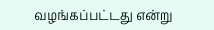வழங்கப்பட்டது என்று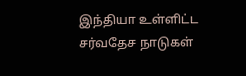இந்தியா உள்ளிட்ட சர்வதேச நாடுகள்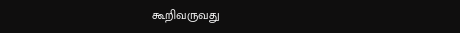கூறிவருவது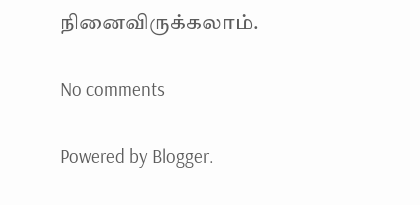நினைவிருக்கலாம்.

No comments

Powered by Blogger.